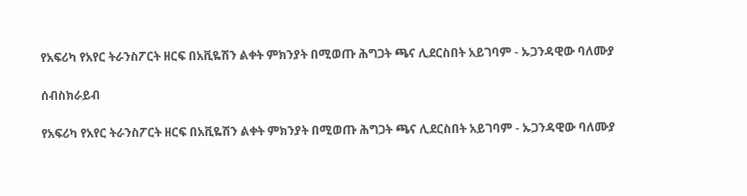የአፍሪካ የአየር ትራንስፖርት ዘርፍ በአቪዬሽን ልቀት ምክንያት በሚወጡ ሕግጋት ጫና ሊደርስበት አይገባም - ኡጋንዳዊው ባለሙያ

ሰብስክራይብ

የአፍሪካ የአየር ትራንስፖርት ዘርፍ በአቪዬሽን ልቀት ምክንያት በሚወጡ ሕግጋት ጫና ሊደርስበት አይገባም - ኡጋንዳዊው ባለሙያ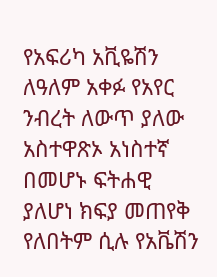የአፍሪካ አቪዬሽን ለዓለም አቀፉ የአየር ንብረት ለውጥ ያለው አስተዋጽኦ አነስተኛ በመሆኑ ፍትሐዊ ያለሆነ ክፍያ መጠየቅ የለበትም ሲሉ የአቬሽን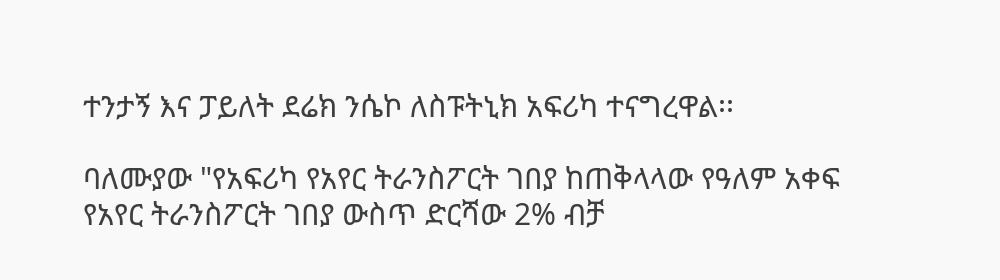ተንታኝ እና ፓይለት ደሬክ ንሴኮ ለስፑትኒክ አፍሪካ ተናግረዋል፡፡

ባለሙያው "የአፍሪካ የአየር ትራንስፖርት ገበያ ከጠቅላላው የዓለም አቀፍ የአየር ትራንስፖርት ገበያ ውስጥ ድርሻው 2% ብቻ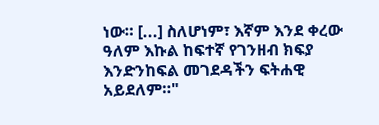ነው። [...] ስለሆነም፣ እኛም እንደ ቀረው ዓለም እኩል ከፍተኛ የገንዘብ ክፍያ እንድንከፍል መገደዳችን ፍትሐዊ አይደለም።"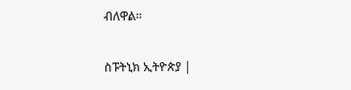ብለዋል፡፡

ስፑትኒክ ኢትዮጵያ |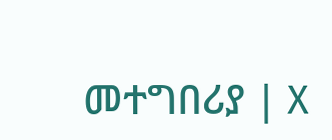መተግበሪያ | X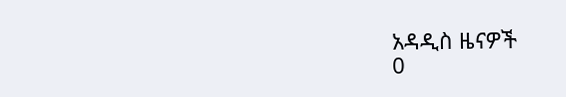አዳዲስ ዜናዎች
0